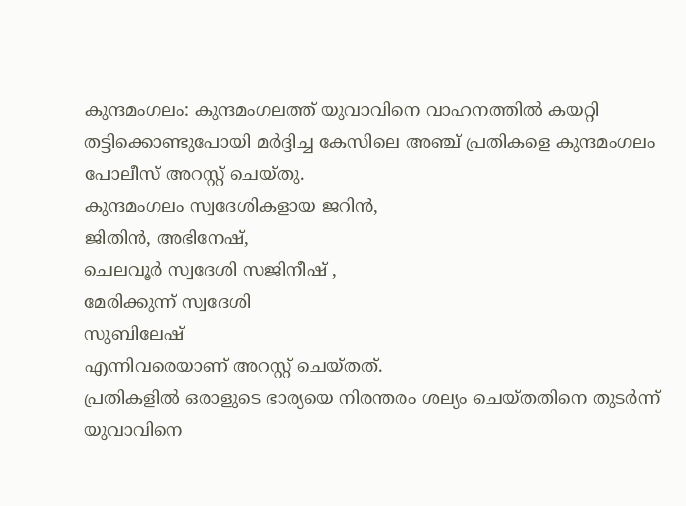കുന്ദമംഗലം: കുന്ദമംഗലത്ത് യുവാവിനെ വാഹനത്തിൽ കയറ്റി തട്ടിക്കൊണ്ടുപോയി മർദ്ദിച്ച കേസിലെ അഞ്ച് പ്രതികളെ കുന്ദമംഗലം പോലീസ് അറസ്റ്റ് ചെയ്തു.
കുന്ദമംഗലം സ്വദേശികളായ ജറിൻ,
ജിതിൻ, അഭിനേഷ്,
ചെലവൂർ സ്വദേശി സജിനീഷ് ,
മേരിക്കുന്ന് സ്വദേശി
സുബിലേഷ്
എന്നിവരെയാണ് അറസ്റ്റ് ചെയ്തത്.
പ്രതികളിൽ ഒരാളുടെ ഭാര്യയെ നിരന്തരം ശല്യം ചെയ്തതിനെ തുടർന്ന് യുവാവിനെ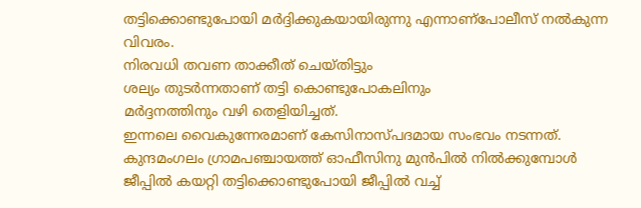തട്ടിക്കൊണ്ടുപോയി മർദ്ദിക്കുകയായിരുന്നു എന്നാണ്പോലീസ് നൽകുന്ന വിവരം.
നിരവധി തവണ താക്കീത് ചെയ്തിട്ടും
ശല്യം തുടർന്നതാണ് തട്ടി കൊണ്ടുപോകലിനും
മർദ്ദനത്തിനും വഴി തെളിയിച്ചത്.
ഇന്നലെ വൈകുന്നേരമാണ് കേസിനാസ്പദമായ സംഭവം നടന്നത്.
കുന്ദമംഗലം ഗ്രാമപഞ്ചായത്ത് ഓഫീസിനു മുൻപിൽ നിൽക്കുമ്പോൾ ജീപ്പിൽ കയറ്റി തട്ടിക്കൊണ്ടുപോയി ജീപ്പിൽ വച്ച്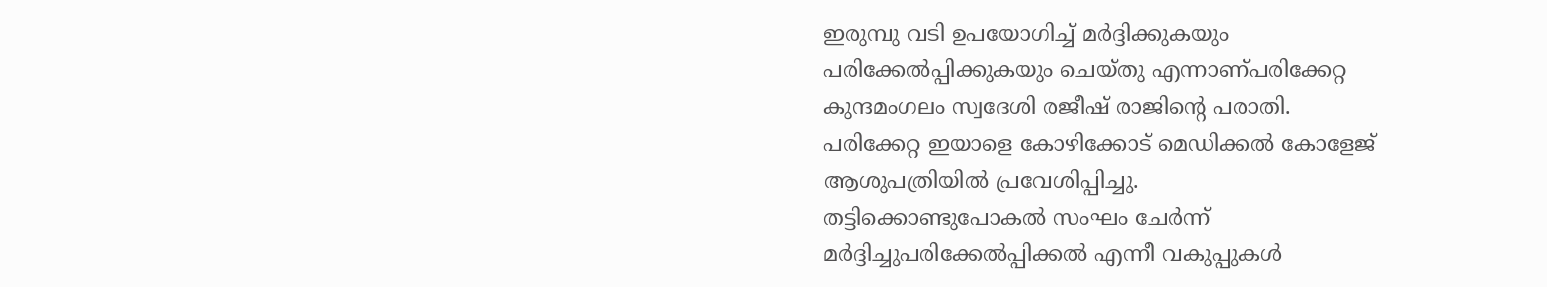ഇരുമ്പു വടി ഉപയോഗിച്ച് മർദ്ദിക്കുകയും
പരിക്കേൽപ്പിക്കുകയും ചെയ്തു എന്നാണ്പരിക്കേറ്റ കുന്ദമംഗലം സ്വദേശി രജീഷ് രാജിന്റെ പരാതി.
പരിക്കേറ്റ ഇയാളെ കോഴിക്കോട് മെഡിക്കൽ കോളേജ് ആശുപത്രിയിൽ പ്രവേശിപ്പിച്ചു.
തട്ടിക്കൊണ്ടുപോകൽ സംഘം ചേർന്ന് മർദ്ദിച്ചുപരിക്കേൽപ്പിക്കൽ എന്നീ വകുപ്പുകൾ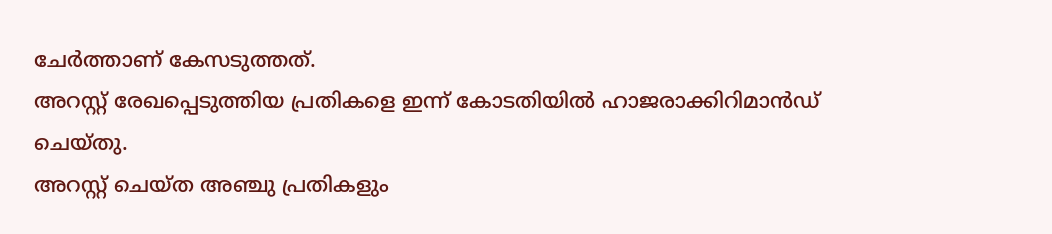ചേർത്താണ് കേസടുത്തത്.
അറസ്റ്റ് രേഖപ്പെടുത്തിയ പ്രതികളെ ഇന്ന് കോടതിയിൽ ഹാജരാക്കിറിമാൻഡ് ചെയ്തു.
അറസ്റ്റ് ചെയ്ത അഞ്ചു പ്രതികളും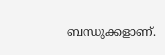ബന്ധുക്കളാണ്.